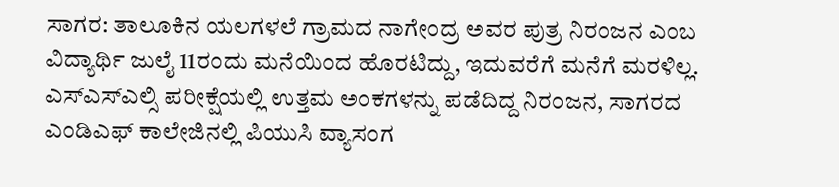ಸಾಗರ: ತಾಲೂಕಿನ ಯಲಗಳಲೆ ಗ್ರಾಮದ ನಾಗೇಂದ್ರ ಅವರ ಪುತ್ರ ನಿರಂಜನ ಎಂಬ ವಿದ್ಯಾರ್ಥಿ ಜುಲೈ 11ರಂದು ಮನೆಯಿಂದ ಹೊರಟಿದ್ದು, ಇದುವರೆಗೆ ಮನೆಗೆ ಮರಳಿಲ್ಲ.
ಎಸ್ಎಸ್ಎಲ್ಸಿ ಪರೀಕ್ಷೆಯಲ್ಲಿ ಉತ್ತಮ ಅಂಕಗಳನ್ನು ಪಡೆದಿದ್ದ ನಿರಂಜನ, ಸಾಗರದ ಎಂಡಿಎಫ್ ಕಾಲೇಜಿನಲ್ಲಿ ಪಿಯುಸಿ ವ್ಯಾಸಂಗ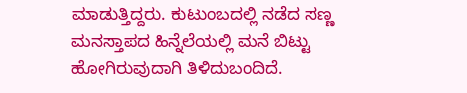ಮಾಡುತ್ತಿದ್ದರು. ಕುಟುಂಬದಲ್ಲಿ ನಡೆದ ಸಣ್ಣ ಮನಸ್ತಾಪದ ಹಿನ್ನೆಲೆಯಲ್ಲಿ ಮನೆ ಬಿಟ್ಟು ಹೋಗಿರುವುದಾಗಿ ತಿಳಿದುಬಂದಿದೆ.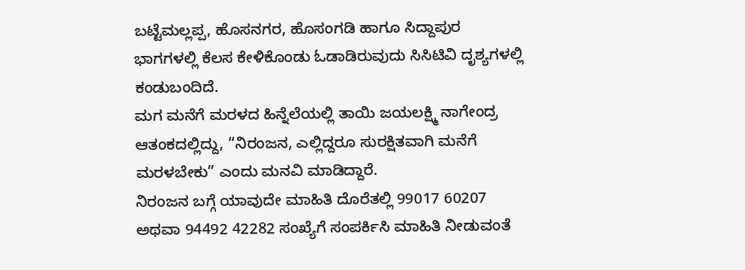ಬಟ್ಟೆಮಲ್ಲಪ್ಪ, ಹೊಸನಗರ, ಹೊಸಂಗಡಿ ಹಾಗೂ ಸಿದ್ದಾಪುರ ಭಾಗಗಳಲ್ಲಿ ಕೆಲಸ ಕೇಳಿಕೊಂಡು ಓಡಾಡಿರುವುದು ಸಿಸಿಟಿವಿ ದೃಶ್ಯಗಳಲ್ಲಿ ಕಂಡುಬಂದಿದೆ.
ಮಗ ಮನೆಗೆ ಮರಳದ ಹಿನ್ನೆಲೆಯಲ್ಲಿ ತಾಯಿ ಜಯಲಕ್ಷ್ಮಿ ನಾಗೇಂದ್ರ ಆತಂಕದಲ್ಲಿದ್ದು, “ನಿರಂಜನ, ಎಲ್ಲಿದ್ದರೂ ಸುರಕ್ಷಿತವಾಗಿ ಮನೆಗೆ ಮರಳಬೇಕು” ಎಂದು ಮನವಿ ಮಾಡಿದ್ದಾರೆ.
ನಿರಂಜನ ಬಗ್ಗೆ ಯಾವುದೇ ಮಾಹಿತಿ ದೊರೆತಲ್ಲಿ 99017 60207 ಅಥವಾ 94492 42282 ಸಂಖ್ಯೆಗೆ ಸಂಪರ್ಕಿಸಿ ಮಾಹಿತಿ ನೀಡುವಂತೆ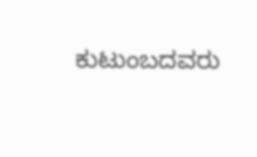ಕುಟುಂಬದವರು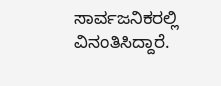ಸಾರ್ವಜನಿಕರಲ್ಲಿ ವಿನಂತಿಸಿದ್ದಾರೆ.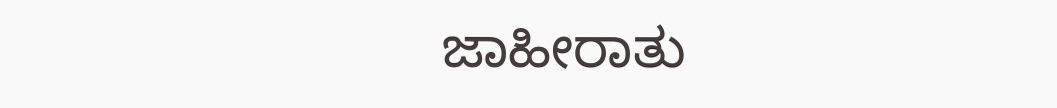ಜಾಹೀರಾತು